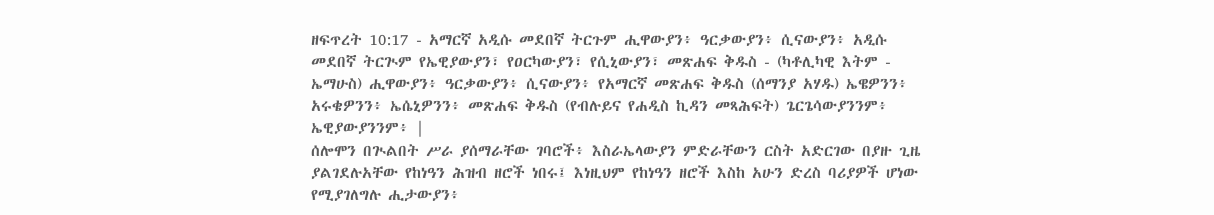ዘፍጥረት 10:17 - አማርኛ አዲሱ መደበኛ ትርጉም ሒዋውያን፥ ዓርቃውያን፥ ሲናውያን፥ አዲሱ መደበኛ ትርጒም የኤዊያውያን፣ የዐርካውያን፣ የሲኒውያን፣ መጽሐፍ ቅዱስ - (ካቶሊካዊ እትም - ኤማሁስ) ሒዋውያን፥ ዓርቃውያን፥ ሲናውያን፥ የአማርኛ መጽሐፍ ቅዱስ (ሰማንያ አሃዱ) ኤዌዎንን፥ አሩቄዎንን፥ ኤሴኒዎንን፥ መጽሐፍ ቅዱስ (የብሉይና የሐዲስ ኪዳን መጻሕፍት) ጌርጌሳውያንንም፥ ኤዊያውያንንም፥ |
ሰሎሞን በጒልበት ሥራ ያሰማራቸው ገባሮች፥ እስራኤላውያን ምድራቸውን ርስት አድርገው በያዙ ጊዜ ያልገደሉአቸው የከነዓን ሕዝብ ዘሮች ነበሩ፤ እነዚህም የከነዓን ዘሮች እስከ አሁን ድረስ ባሪያዎች ሆነው የሚያገለግሉ ሒታውያን፥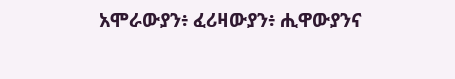አሞራውያን፥ ፈሪዛውያን፥ ሒዋውያንና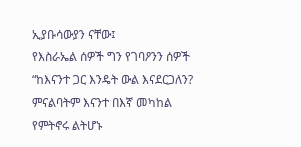ኢያቡሳውያን ናቸው፤
የእስራኤል ሰዎች ግን የገባዖንን ሰዎች “ከእናንተ ጋር እንዴት ውል እናደርጋለን? ምናልባትም እናንተ በእኛ መካከል የምትኖሩ ልትሆኑ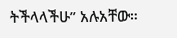ትችላላችሁ” አሉአቸው።